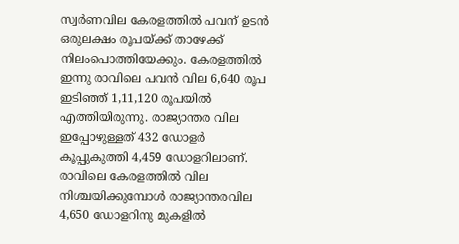സ്വർണവില കേരളത്തിൽ പവന് ഉടൻ ഒരുലക്ഷം രൂപയ്ക്ക് താഴേക്ക് നിലംപൊത്തിയേക്കും. കേരളത്തിൽ ഇന്നു രാവിലെ പവൻ വില 6,640 രൂപ ഇടിഞ്ഞ് 1,11,120 രൂപയിൽ എത്തിയിരുന്നു. രാജ്യാന്തര വില ഇപ്പോഴുള്ളത് 432 ഡോളർ കൂപ്പുകുത്തി 4,459 ഡോളറിലാണ്. രാവിലെ കേരളത്തിൽ വില നിശ്ചയിക്കുമ്പോൾ രാജ്യാന്തരവില 4,650 ഡോളറിനു മുകളിൽ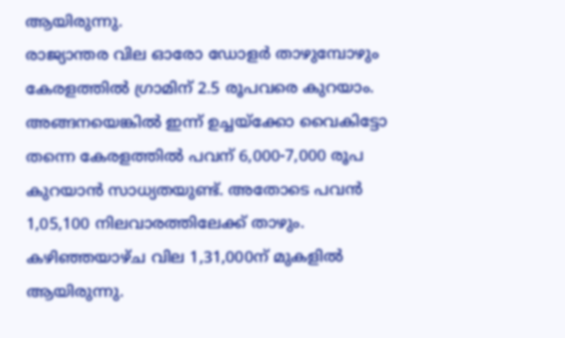ആയിരുന്നു.
രാജ്യാന്തര വില ഓരോ ഡോളർ താഴുമ്പോഴും കേരളത്തിൽ ഗ്രാമിന് 2.5 രൂപവരെ കുറയാം. അങ്ങനയെങ്കിൽ ഇന്ന് ഉച്ചയ്ക്കോ വൈകിട്ടോ തന്നെ കേരളത്തിൽ പവന് 6,000-7,000 രൂപ കുറയാൻ സാധ്യതയുണ്ട്. അതോടെ പവൻ 1,05,100 നിലവാരത്തിലേക്ക് താഴും. കഴിഞ്ഞയാഴ്ച വില 1,31,000ന് മുകളിൽ ആയിരുന്നു.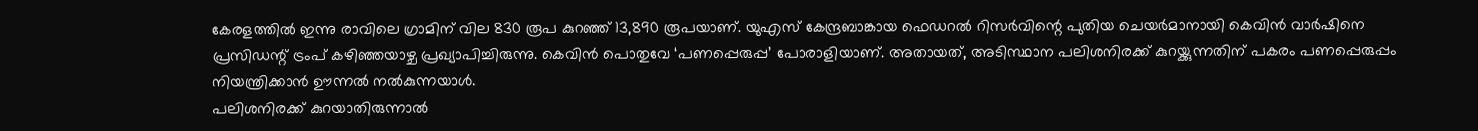കേരളത്തിൽ ഇന്നു രാവിലെ ഗ്രാമിന് വില 830 രൂപ കുറഞ്ഞ് 13,890 രൂപയാണ്. യുഎസ് കേന്ദ്രബാങ്കായ ഫെഡറൽ റിസർവിന്റെ പുതിയ ചെയർമാനായി കെവിൻ വാർഷിനെ പ്രസിഡന്റ് ട്രംപ് കഴിഞ്ഞയാഴ്ച പ്രഖ്യാപിച്ചിരുന്നു. കെവിൻ പൊതുവേ ‘പണപ്പെരുപ്പ’ പോരാളിയാണ്. അതായത്, അടിസ്ഥാന പലിശനിരക്ക് കുറയ്ക്കുന്നതിന് പകരം പണപ്പെരുപ്പം നിയന്ത്രിക്കാൻ ഊന്നൽ നൽകുന്നയാൾ.
പലിശനിരക്ക് കുറയാതിരുന്നാൽ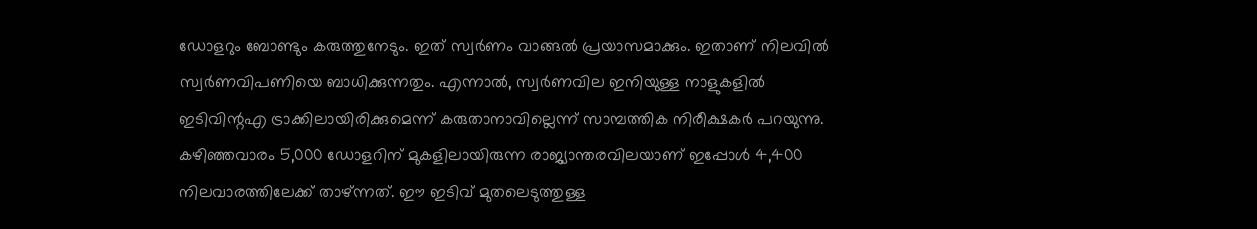ഡോളറും ബോണ്ടും കരുത്തുനേടും. ഇത് സ്വർണം വാങ്ങൽ പ്രയാസമാക്കും. ഇതാണ് നിലവിൽ സ്വർണവിപണിയെ ബാധിക്കുന്നതും. എന്നാൽ, സ്വർണവില ഇനിയുള്ള നാളുകളിൽ ഇടിവിന്റഎ ട്രാക്കിലായിരിക്കുമെന്ന് കരുതാനാവില്ലെന്ന് സാമ്പത്തിക നിരീക്ഷകർ പറയുന്നു.
കഴിഞ്ഞവാരം 5,000 ഡോളറിന് മുകളിലായിരുന്ന രാജ്യാന്തരവിലയാണ് ഇപ്പോൾ 4,400 നിലവാരത്തിലേക്ക് താഴ്ന്നത്. ഈ ഇടിവ് മുതലെടുത്തുള്ള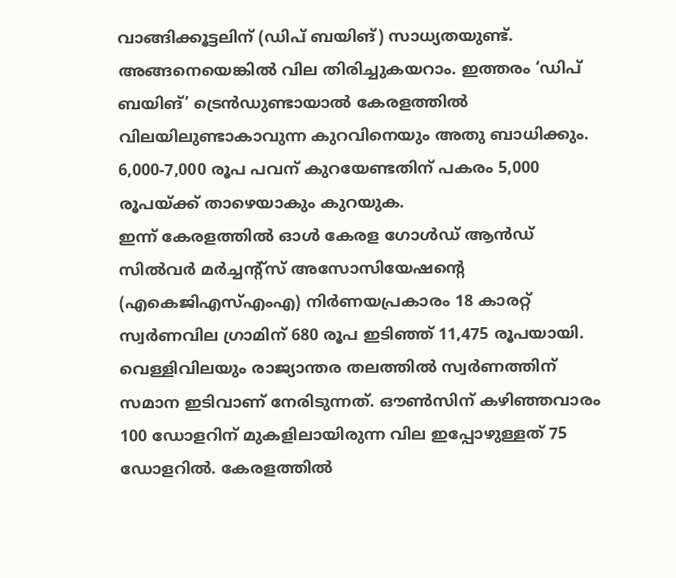വാങ്ങിക്കൂട്ടലിന് (ഡിപ് ബയിങ്) സാധ്യതയുണ്ട്. അങ്ങനെയെങ്കിൽ വില തിരിച്ചുകയറാം. ഇത്തരം ‘ഡിപ് ബയിങ്’ ട്രെൻഡുണ്ടായാൽ കേരളത്തിൽ വിലയിലുണ്ടാകാവുന്ന കുറവിനെയും അതു ബാധിക്കും. 6,000-7,000 രൂപ പവന് കുറയേണ്ടതിന് പകരം 5,000 രൂപയ്ക്ക് താഴെയാകും കുറയുക.
ഇന്ന് കേരളത്തിൽ ഓൾ കേരള ഗോൾഡ് ആൻഡ് സിൽവർ മർച്ചന്റ്സ് അസോസിയേഷന്റെ (എകെജിഎസ്എംഎ) നിർണയപ്രകാരം 18 കാരറ്റ് സ്വർണവില ഗ്രാമിന് 680 രൂപ ഇടിഞ്ഞ് 11,475 രൂപയായി. വെള്ളിവിലയും രാജ്യാന്തര തലത്തിൽ സ്വർണത്തിന് സമാന ഇടിവാണ് നേരിടുന്നത്. ഔൺസിന് കഴിഞ്ഞവാരം 100 ഡോളറിന് മുകളിലായിരുന്ന വില ഇപ്പോഴുള്ളത് 75 ഡോളറിൽ. കേരളത്തിൽ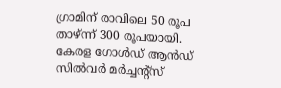ഗ്രാമിന് രാവിലെ 50 രൂപ താഴ്ന്ന് 300 രൂപയായി.
കേരള ഗോൾഡ് ആൻഡ് സിൽവർ മർച്ചന്റ്സ്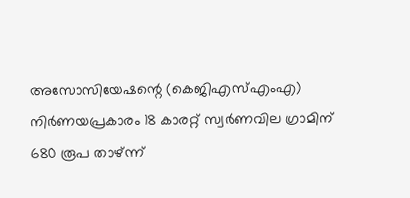അസോസിയേഷന്റെ (കെജിഎസ്എംഎ) നിർണയപ്രകാരം 18 കാരറ്റ് സ്വർണവില ഗ്രാമിന് 680 രൂപ താഴ്ന്ന്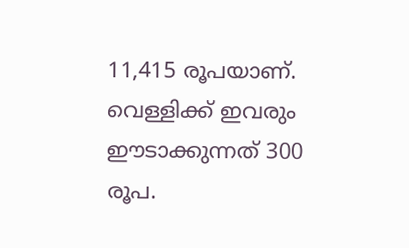11,415 രൂപയാണ്. വെള്ളിക്ക് ഇവരും ഈടാക്കുന്നത് 300 രൂപ.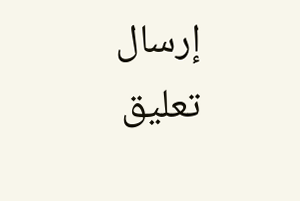إرسال تعليق